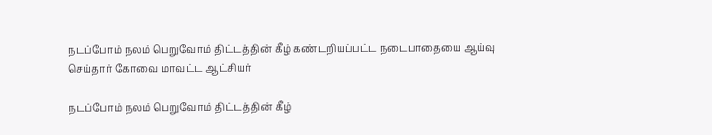நடப்போம் நலம் பெறுவோம் திட்டத்தின் கீழ் கண்டறியப்பட்ட நடைபாதையை ஆய்வு செய்தார் கோவை மாவட்ட ஆட்சியர்

நடப்போம் நலம் பெறுவோம் திட்டத்தின் கீழ்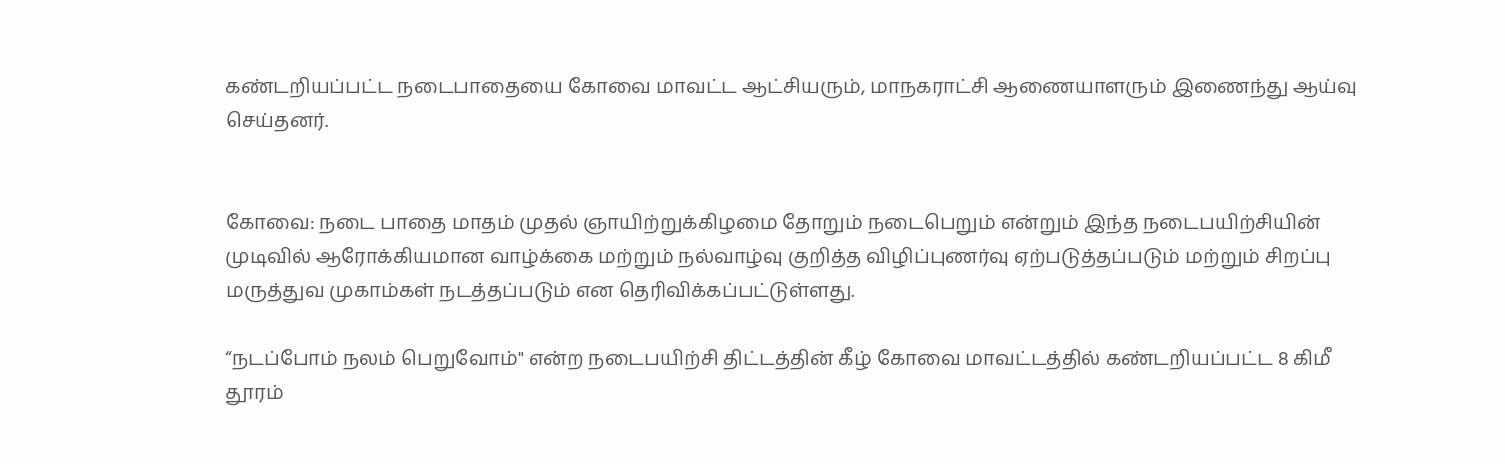கண்டறியப்பட்ட நடைபாதையை கோவை மாவட்ட ஆட்சியரும், மாநகராட்சி ஆணையாளரும் இணைந்து ஆய்வு செய்தனர்.


கோவை: நடை பாதை மாதம் முதல் ஞாயிற்றுக்கிழமை தோறும் நடைபெறும் என்றும் இந்த நடைபயிற்சியின் முடிவில் ஆரோக்கியமான வாழ்க்கை மற்றும் நல்வாழ்வு குறித்த விழிப்புணர்வு ஏற்படுத்தப்படும் மற்றும் சிறப்பு மருத்துவ முகாம்கள் நடத்தப்படும் என தெரிவிக்கப்பட்டுள்ளது.

“நடப்போம் நலம் பெறுவோம்" என்ற நடைபயிற்சி திட்டத்தின் கீழ் கோவை மாவட்டத்தில் கண்டறியப்பட்ட 8 கிமீ தூரம்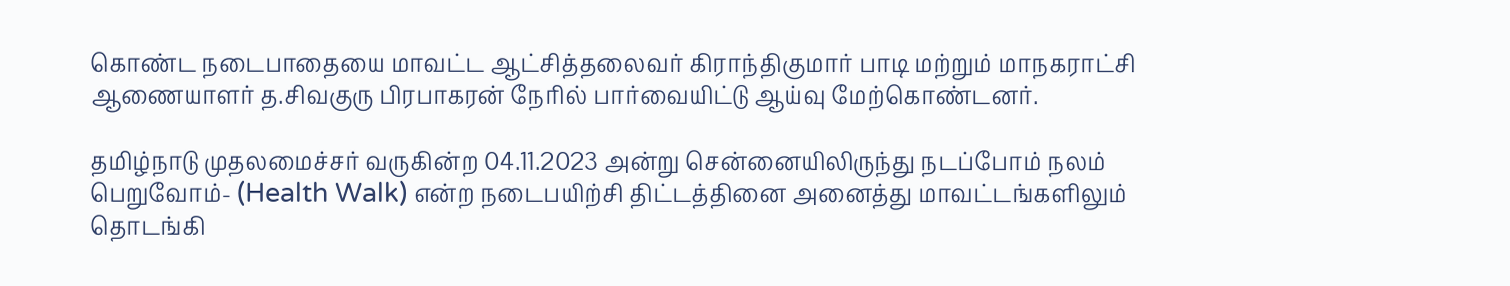கொண்ட நடைபாதையை மாவட்ட ஆட்சித்தலைவர் கிராந்திகுமார் பாடி மற்றும் மாநகராட்சி ஆணையாளர் த.சிவகுரு பிரபாகரன் நேரில் பார்வையிட்டு ஆய்வு மேற்கொண்டனர்.

தமிழ்நாடு முதலமைச்சர் வருகின்ற 04.11.2023 அன்று சென்னையிலிருந்து நடப்போம் நலம் பெறுவோம்- (Health Walk) என்ற நடைபயிற்சி திட்டத்தினை அனைத்து மாவட்டங்களிலும் தொடங்கி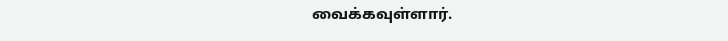வைக்கவுள்ளார்.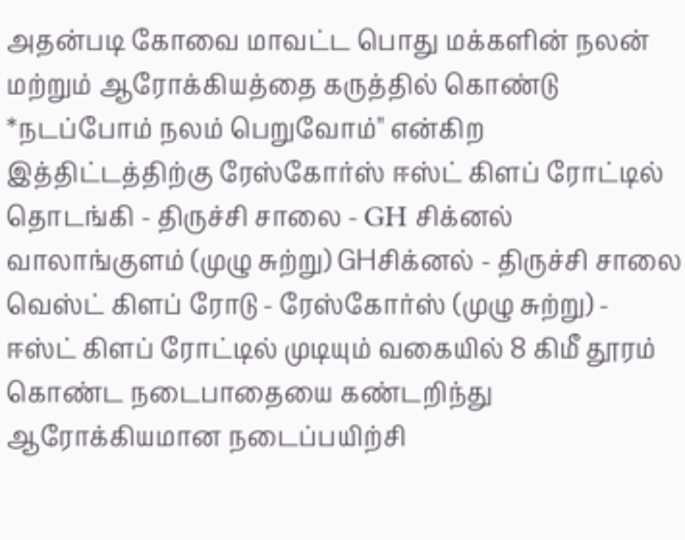அதன்படி கோவை மாவட்ட பொது மக்களின் நலன் மற்றும் ஆரோக்கியத்தை கருத்தில் கொண்டு *நடப்போம் நலம் பெறுவோம்" என்கிற இத்திட்டத்திற்கு ரேஸ்கோர்ஸ் ஈஸ்ட் கிளப் ரோட்டில் தொடங்கி - திருச்சி சாலை - GH சிக்னல் வாலாங்குளம் (முழு சுற்று) GHசிக்னல் - திருச்சி சாலை வெஸ்ட் கிளப் ரோடு - ரேஸ்கோர்ஸ் (முழு சுற்று) - ஈஸ்ட் கிளப் ரோட்டில் முடியும் வகையில் 8 கிமீ தூரம் கொண்ட நடைபாதையை கண்டறிந்து ஆரோக்கியமான நடைப்பயிற்சி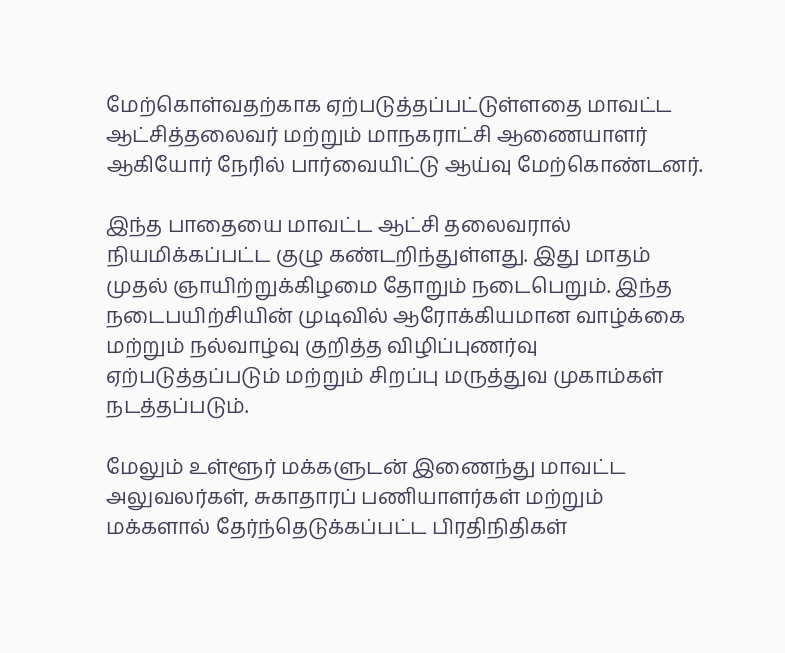மேற்கொள்வதற்காக ஏற்படுத்தப்பட்டுள்ளதை மாவட்ட ஆட்சித்தலைவர் மற்றும் மாநகராட்சி ஆணையாளர் ஆகியோர் நேரில் பார்வையிட்டு ஆய்வு மேற்கொண்டனர்.

இந்த பாதையை மாவட்ட ஆட்சி தலைவரால் நியமிக்கப்பட்ட குழு கண்டறிந்துள்ளது. இது மாதம் முதல் ஞாயிற்றுக்கிழமை தோறும் நடைபெறும். இந்த நடைபயிற்சியின் முடிவில் ஆரோக்கியமான வாழ்க்கை மற்றும் நல்வாழ்வு குறித்த விழிப்புணர்வு ஏற்படுத்தப்படும் மற்றும் சிறப்பு மருத்துவ முகாம்கள் நடத்தப்படும்.

மேலும் உள்ளூர் மக்களுடன் இணைந்து மாவட்ட அலுவலர்கள், சுகாதாரப் பணியாளர்கள் மற்றும் மக்களால் தேர்ந்தெடுக்கப்பட்ட பிரதிநிதிகள்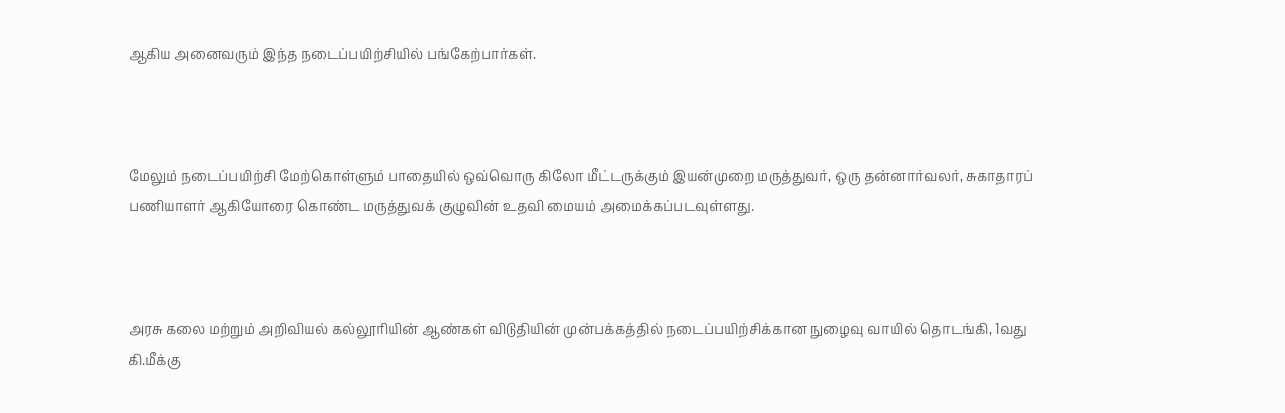ஆகிய அனைவரும் இந்த நடைப்பயிற்சியில் பங்கேற்பார்கள்.



மேலும் நடைப்பயிற்சி மேற்கொள்ளும் பாதையில் ஒவ்வொரு கிலோ மீட்டருக்கும் இயன்முறை மருத்துவர், ஒரு தன்னார்வலர், சுகாதாரப் பணியாளர் ஆகியோரை கொண்ட மருத்துவக் குழுவின் உதவி மையம் அமைக்கப்படவுள்ளது.



அரசு கலை மற்றும் அறிவியல் கல்லூரியின் ஆண்கள் விடுதியின் முன்பக்கத்தில் நடைப்பயிற்சிக்கான நுழைவு வாயில் தொடங்கி, 1வது கி.மீக்கு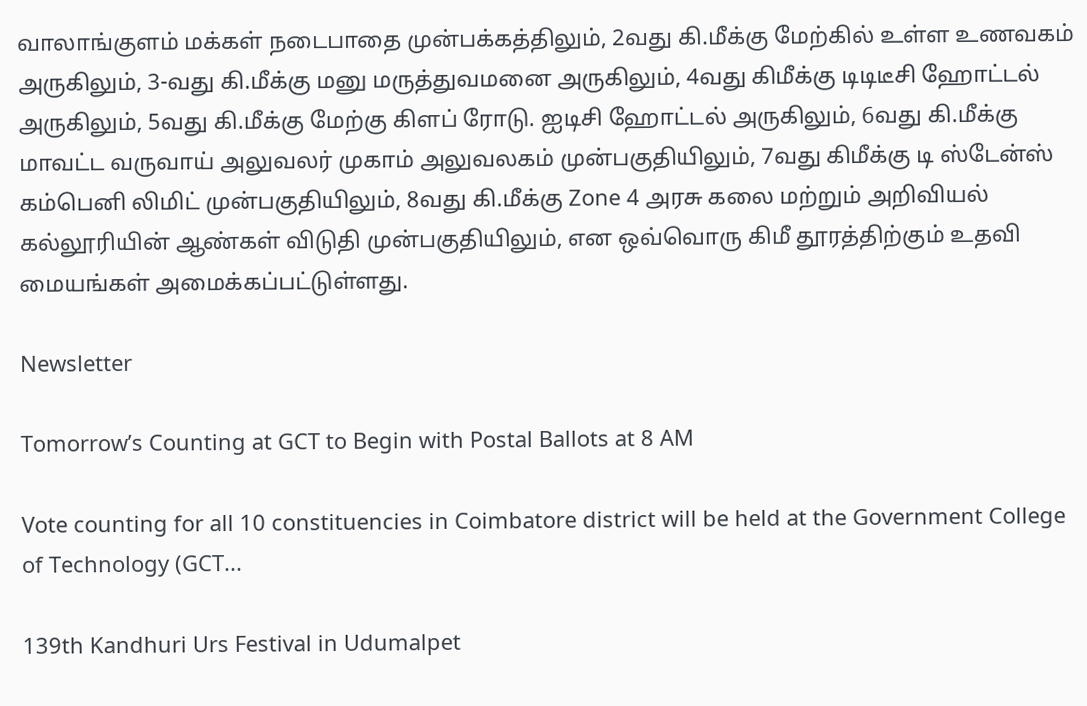வாலாங்குளம் மக்கள் நடைபாதை முன்பக்கத்திலும், 2வது கி.மீக்கு மேற்கில் உள்ள உணவகம் அருகிலும், 3-வது கி.மீக்கு மனு மருத்துவமனை அருகிலும், 4வது கிமீக்கு டிடிடீசி ஹோட்டல் அருகிலும், 5வது கி.மீக்கு மேற்கு கிளப் ரோடு. ஐடிசி ஹோட்டல் அருகிலும், 6வது கி.மீக்கு மாவட்ட வருவாய் அலுவலர் முகாம் அலுவலகம் முன்பகுதியிலும், 7வது கிமீக்கு டி ஸ்டேன்ஸ் கம்பெனி லிமிட் முன்பகுதியிலும், 8வது கி.மீக்கு Zone 4 அரசு கலை மற்றும் அறிவியல் கல்லூரியின் ஆண்கள் விடுதி முன்பகுதியிலும், என ஒவ்வொரு கிமீ தூரத்திற்கும் உதவி மையங்கள் அமைக்கப்பட்டுள்ளது.

Newsletter

Tomorrow’s Counting at GCT to Begin with Postal Ballots at 8 AM

Vote counting for all 10 constituencies in Coimbatore district will be held at the Government College of Technology (GCT...

139th Kandhuri Urs Festival in Udumalpet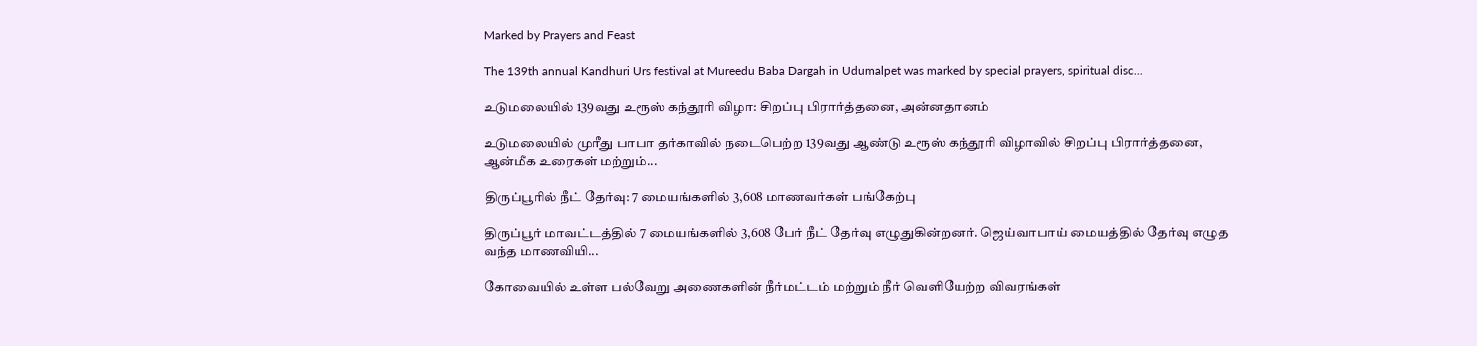Marked by Prayers and Feast

The 139th annual Kandhuri Urs festival at Mureedu Baba Dargah in Udumalpet was marked by special prayers, spiritual disc...

உடுமலையில் 139வது உரூஸ் கந்தூரி விழா: சிறப்பு பிரார்த்தனை, அன்னதானம்

உடுமலையில் முரீது பாபா தர்காவில் நடைபெற்ற 139வது ஆண்டு உரூஸ் கந்தூரி விழாவில் சிறப்பு பிரார்த்தனை, ஆன்மீக உரைகள் மற்றும்...

திருப்பூரில் நீட் தேர்வு: 7 மையங்களில் 3,608 மாணவர்கள் பங்கேற்பு

திருப்பூர் மாவட்டத்தில் 7 மையங்களில் 3,608 பேர் நீட் தேர்வு எழுதுகின்றனர். ஜெய்வாபாய் மையத்தில் தேர்வு எழுத வந்த மாணவியி...

கோவையில் உள்ள பல்வேறு அணைகளின் நீர்மட்டம் மற்றும் நீர் வெளியேற்ற விவரங்கள்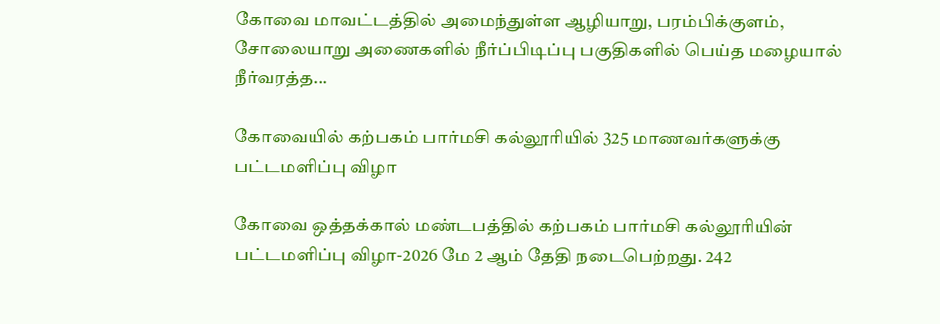கோவை மாவட்டத்தில் அமைந்துள்ள ஆழியாறு, பரம்பிக்குளம், சோலையாறு அணைகளில் நீர்ப்பிடிப்பு பகுதிகளில் பெய்த மழையால் நீர்வரத்த...

கோவையில் கற்பகம் பார்மசி கல்லூரியில் 325 மாணவர்களுக்கு பட்டமளிப்பு விழா

கோவை ஒத்தக்கால் மண்டபத்தில் கற்பகம் பார்மசி கல்லூரியின் பட்டமளிப்பு விழா-2026 மே 2 ஆம் தேதி நடைபெற்றது. 242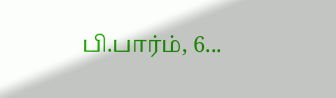பி.பார்ம், 6...